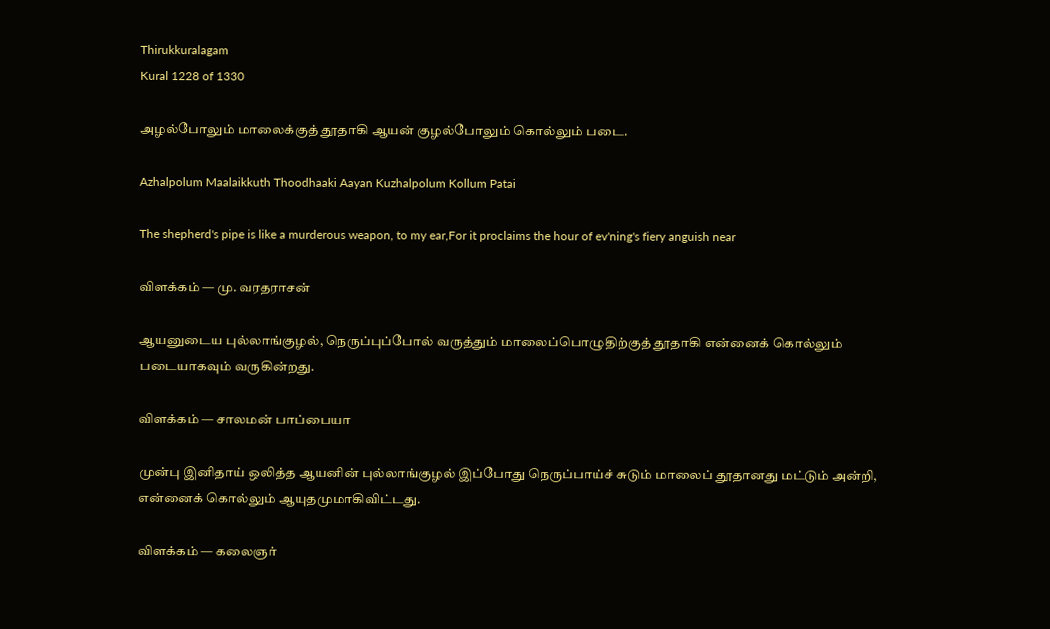Thirukkuralagam
Kural 1228 of 1330

அழல்போலும் மாலைக்குத் தூதாகி ஆயன் குழல்போலும் கொல்லும் படை.

Azhalpolum Maalaikkuth Thoodhaaki Aayan Kuzhalpolum Kollum Patai

The shepherd's pipe is like a murderous weapon, to my ear,For it proclaims the hour of ev'ning's fiery anguish near

விளக்கம் — மு. வரதராசன்

ஆயனுடைய புல்லாங்குழல், நெருப்புப்போல் வருத்தும்‌ மாலைப்பொழுதிற்குத் தூதாகி என்னைக் கொல்லும்‌‌ படையாகவும் வருகின்றது.

விளக்கம் — சாலமன் பாப்பையா

முன்பு இனிதாய் ஒலித்த ஆயனின் புல்லாங்குழல் இப்போது நெருப்பாய்ச் சுடும் மாலைப் தூதானது மட்டும் அன்றி, என்னைக் கொல்லும் ஆயுதமுமாகிவிட்டது.

விளக்கம் — கலைஞர்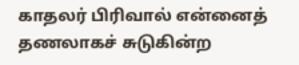காதலர் பிரிவால் என்னைத் தணலாகச் சுடுகின்ற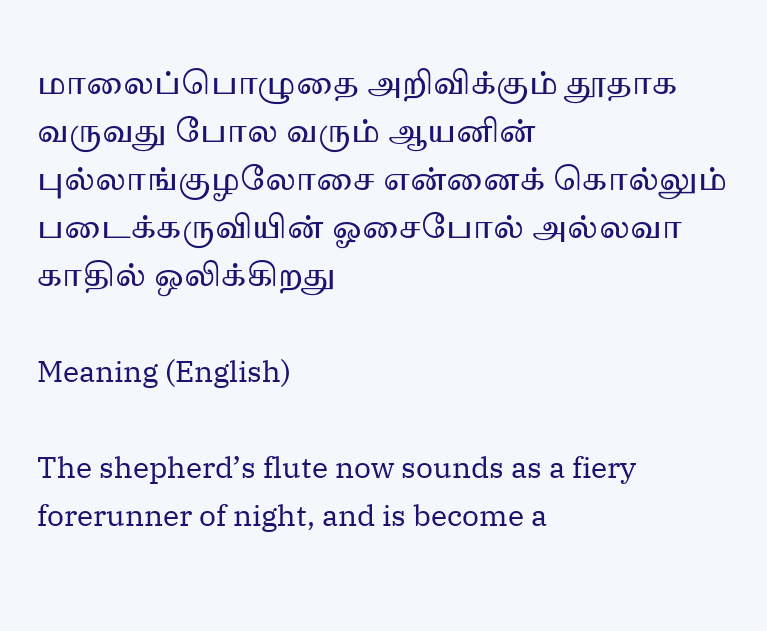மாலைப்பொழுதை அறிவிக்கும் தூதாக வருவது போல வரும் ஆயனின் புல்லாங்குழலோசை என்னைக் கொல்லும் படைக்கருவியின் ஓசைபோல் அல்லவா காதில் ஒலிக்கிறது

Meaning (English)

The shepherd’s flute now sounds as a fiery forerunner of night, and is become a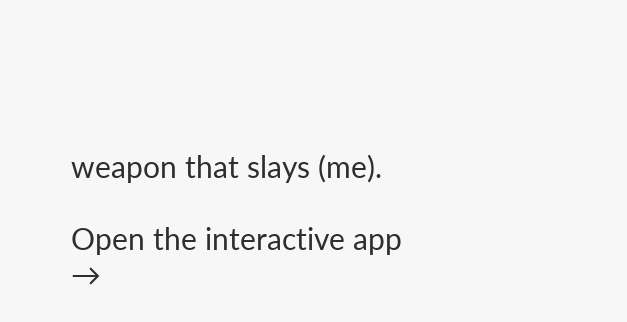weapon that slays (me).

Open the interactive app →